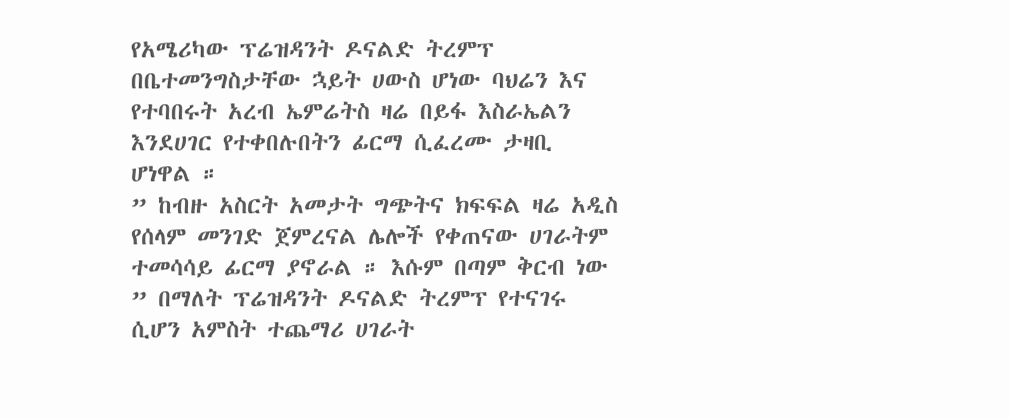የአሜሪካው ፕሬዝዳንት ዶናልድ ትረምፕ በቤተመንግስታቸው ኋይት ሀውስ ሆነው ባህሬን እና የተባበሩት አረብ ኤምሬትስ ዛሬ በይፋ እስራኤልን እንደሀገር የተቀበሉበትን ፊርማ ሲፈረሙ ታዛቢ ሆነዋል ።
” ከብዙ አስርት አመታት ግጭትና ክፍፍል ዛሬ አዲስ የሰላም መንገድ ጀምረናል ሌሎች የቀጠናው ሀገራትም ተመሳሳይ ፊርማ ያኖራል ። እሱም በጣም ቅርብ ነው ” በማለት ፕሬዝዳንት ዶናልድ ትረምፕ የተናገሩ ሲሆን አምስት ተጨማሪ ሀገራት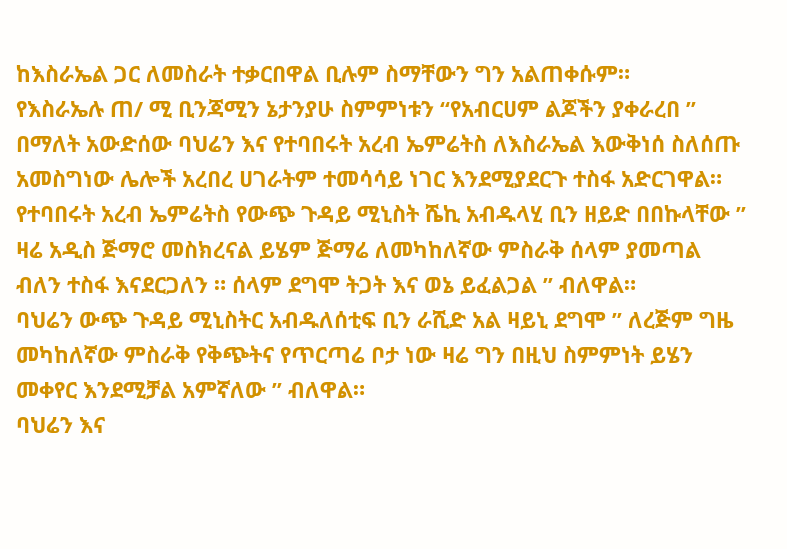ከእስራኤል ጋር ለመስራት ተቃርበዋል ቢሉም ስማቸውን ግን አልጠቀሱም።
የእስራኤሉ ጠ/ ሚ ቢንጃሚን ኔታንያሁ ስምምነቱን “የአብርሀም ልጆችን ያቀራረበ ” በማለት አውድሰው ባህሬን እና የተባበሩት አረብ ኤምሬትስ ለእስራኤል እውቅነሰ ስለሰጡ አመስግነው ሌሎች አረበረ ሀገራትም ተመሳሳይ ነገር እንደሚያደርጉ ተስፋ አድርገዋል።
የተባበሩት አረብ ኤምሬትስ የውጭ ጉዳይ ሚኒስት ሼኪ አብዱላሂ ቢን ዘይድ በበኩላቸው ” ዛሬ አዲስ ጅማሮ መስክረናል ይሄም ጅማሬ ለመካከለኛው ምስራቅ ሰላም ያመጣል ብለን ተስፋ እናደርጋለን ። ሰላም ደግሞ ትጋት እና ወኔ ይፈልጋል ” ብለዋል።
ባህሬን ውጭ ጉዳይ ሚኒስትር አብዱለሰቲፍ ቢን ራሺድ አል ዛይኒ ደግሞ ” ለረጅም ግዜ መካከለኛው ምስራቅ የቅጭትና የጥርጣሬ ቦታ ነው ዛሬ ግን በዚህ ስምምነት ይሄን መቀየር እንደሚቻል አምኛለው ” ብለዋል።
ባህሬን እና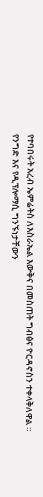የተባበሩት አረብ ኤምሬትስ ለእስራኤል እውቅና በመስጠት ግብፅና ዮርዳኖስን ተቀላቅለዋል ።
የንግድ እና የዲፕሎማሲ ግንኙነታቸውን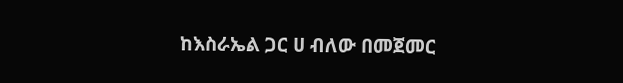ከእስራኤል ጋር ሀ ብለው በመጀመር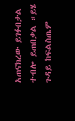አጠናክረው ይገፉበታል ተብሎ ይጠበቃል ።ይሄ ጉዳይ ከፍልስጤም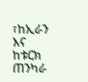፣ከኢራን እና ከቱርክ ጠንካራ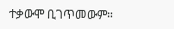ተቃውሞ ቢገጥመውም።